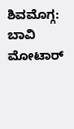ಶಿವಮೊಗ್ಗ: ಬಾವಿ ಮೋಟಾರ್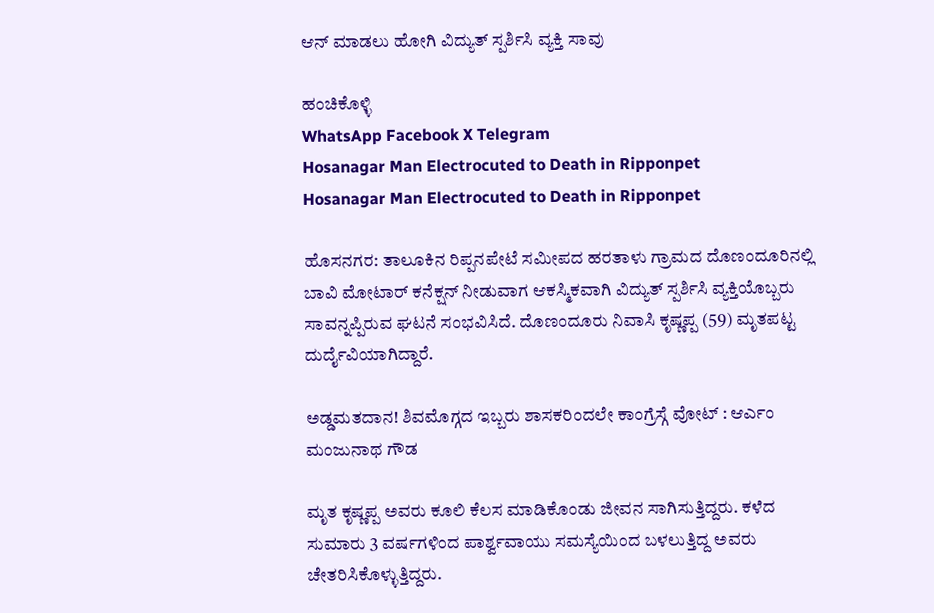ಆನ್ ಮಾಡಲು ಹೋಗಿ ವಿದ್ಯುತ್ ಸ್ಪರ್ಶಿಸಿ ವ್ಯಕ್ತಿ ಸಾವು

ಹಂಚಿಕೊಳ್ಳಿ
WhatsApp Facebook X Telegram
Hosanagar Man Electrocuted to Death in Ripponpet
Hosanagar Man Electrocuted to Death in Ripponpet

ಹೊಸನಗರ: ತಾಲೂಕಿನ ರಿಪ್ಪನಪೇಟೆ ಸಮೀಪದ ಹರತಾಳು ಗ್ರಾಮದ ದೊಣಂದೂರಿನಲ್ಲಿ ಬಾವಿ ಮೋಟಾರ್ ಕನೆಕ್ಷನ್ ನೀಡುವಾಗ ಆಕಸ್ಮಿಕವಾಗಿ ವಿದ್ಯುತ್ ಸ್ಪರ್ಶಿಸಿ ವ್ಯಕ್ತಿಯೊಬ್ಬರು ಸಾವನ್ನಪ್ಪಿರುವ ಘಟನೆ ಸಂಭವಿಸಿದೆ. ದೊಣಂದೂರು ನಿವಾಸಿ ಕೃಷ್ಣಪ್ಪ (59) ಮೃತಪಟ್ಟ ದುರ್ದೈವಿಯಾಗಿದ್ದಾರೆ.

ಅಡ್ಡಮತದಾನ! ಶಿವಮೊಗ್ಗದ ಇಬ್ಬರು ಶಾಸಕರಿಂದಲೇ ಕಾಂಗ್ರೆಸ್ಗೆ ವೋಟ್ : ಆರ್ಎಂ ಮಂಜುನಾಥ ಗೌಡ

ಮೃತ ಕೃಷ್ಣಪ್ಪ ಅವರು ಕೂಲಿ ಕೆಲಸ ಮಾಡಿಕೊಂಡು ಜೀವನ ಸಾಗಿಸುತ್ತಿದ್ದರು. ಕಳೆದ ಸುಮಾರು 3 ವರ್ಷಗಳಿಂದ ಪಾರ್ಶ್ವವಾಯು ಸಮಸ್ಯೆಯಿಂದ ಬಳಲುತ್ತಿದ್ದ ಅವರು ಚೇತರಿಸಿಕೊಳ್ಳುತ್ತಿದ್ದರು.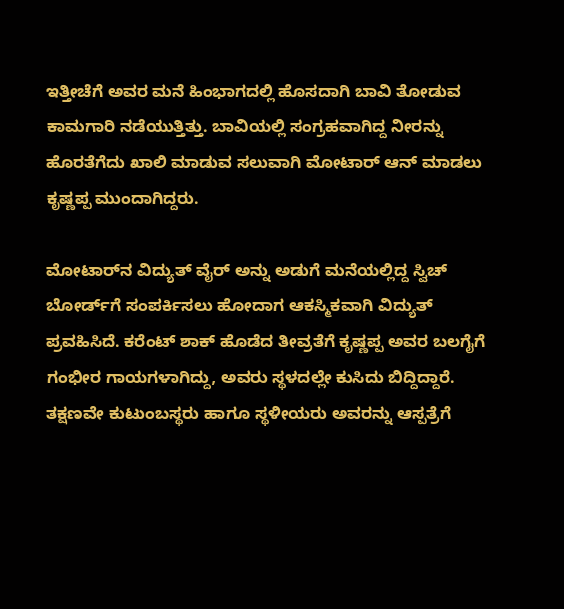ಇತ್ತೀಚೆಗೆ ಅವರ ಮನೆ ಹಿಂಭಾಗದಲ್ಲಿ ಹೊಸದಾಗಿ ಬಾವಿ ತೋಡುವ ಕಾಮಗಾರಿ ನಡೆಯುತ್ತಿತ್ತು. ಬಾವಿಯಲ್ಲಿ ಸಂಗ್ರಹವಾಗಿದ್ದ ನೀರನ್ನು ಹೊರತೆಗೆದು ಖಾಲಿ ಮಾಡುವ ಸಲುವಾಗಿ ಮೋಟಾರ್ ಆನ್ ಮಾಡಲು ಕೃಷ್ಣಪ್ಪ ಮುಂದಾಗಿದ್ದರು.

ಮೋಟಾರ್‌ನ ವಿದ್ಯುತ್ ವೈರ್ ಅನ್ನು ಅಡುಗೆ ಮನೆಯಲ್ಲಿದ್ದ ಸ್ವಿಚ್ ಬೋರ್ಡ್‌ಗೆ ಸಂಪರ್ಕಿಸಲು ಹೋದಾಗ ಆಕಸ್ಮಿಕವಾಗಿ ವಿದ್ಯುತ್ ಪ್ರವಹಿಸಿದೆ. ಕರೆಂಟ್ ಶಾಕ್ ಹೊಡೆದ ತೀವ್ರತೆಗೆ ಕೃಷ್ಣಪ್ಪ ಅವರ ಬಲಗೈಗೆ ಗಂಭೀರ ಗಾಯಗಳಾಗಿದ್ದು, ಅವರು ಸ್ಥಳದಲ್ಲೇ ಕುಸಿದು ಬಿದ್ದಿದ್ದಾರೆ. ತಕ್ಷಣವೇ ಕುಟುಂಬಸ್ಥರು ಹಾಗೂ ಸ್ಥಳೀಯರು ಅವರನ್ನು ಆಸ್ಪತ್ರೆಗೆ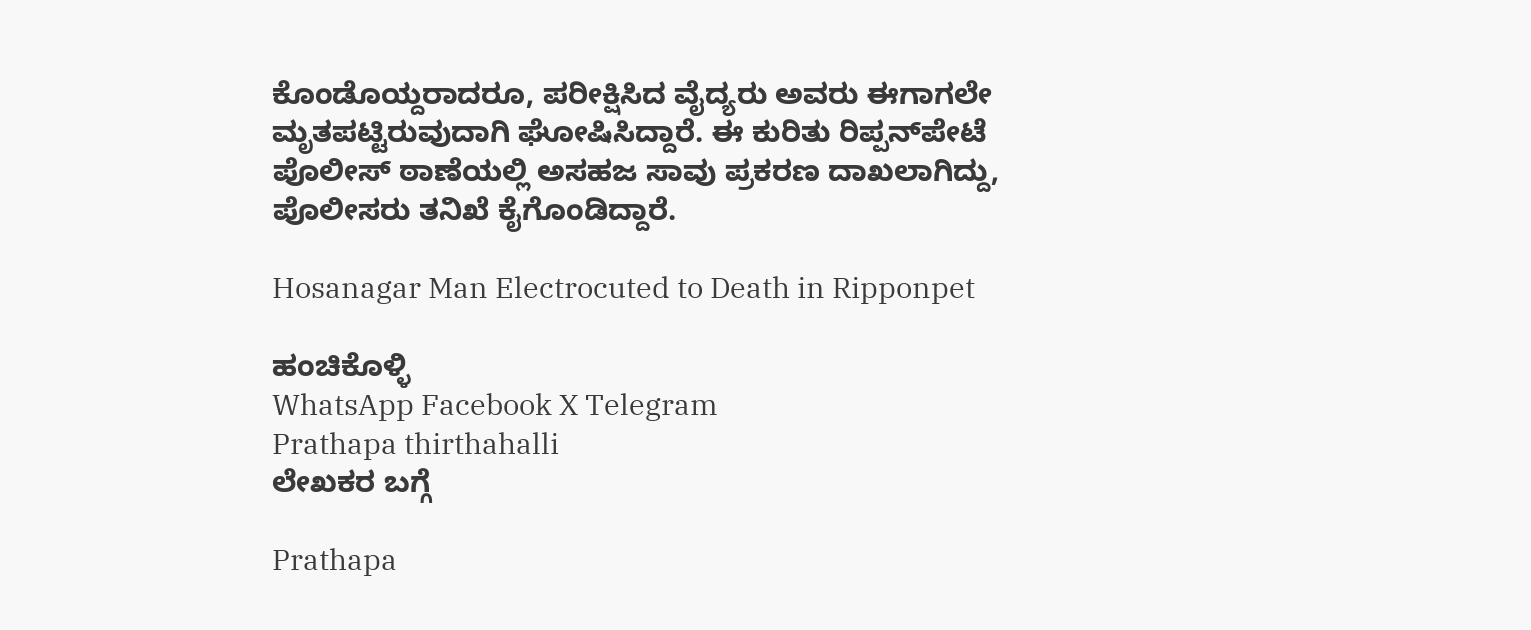ಕೊಂಡೊಯ್ದರಾದರೂ, ಪರೀಕ್ಷಿಸಿದ ವೈದ್ಯರು ಅವರು ಈಗಾಗಲೇ ಮೃತಪಟ್ಟಿರುವುದಾಗಿ ಘೋಷಿಸಿದ್ದಾರೆ. ಈ ಕುರಿತು ರಿಪ್ಪನ್‌ಪೇಟೆ ಪೊಲೀಸ್ ಠಾಣೆಯಲ್ಲಿ ಅಸಹಜ ಸಾವು ಪ್ರಕರಣ ದಾಖಲಾಗಿದ್ದು, ಪೊಲೀಸರು ತನಿಖೆ ಕೈಗೊಂಡಿದ್ದಾರೆ.

Hosanagar Man Electrocuted to Death in Ripponpet

ಹಂಚಿಕೊಳ್ಳಿ
WhatsApp Facebook X Telegram
Prathapa thirthahalli
ಲೇಖಕರ ಬಗ್ಗೆ

Prathapa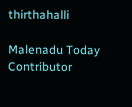thirthahalli

Malenadu Today Contributor